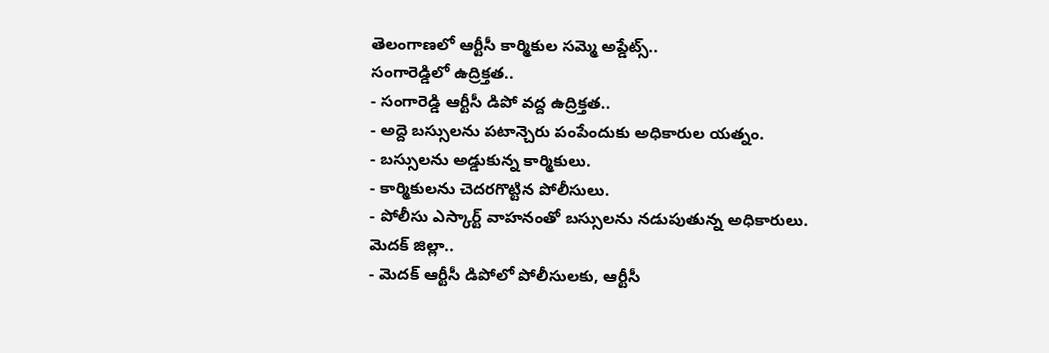తెలంగాణలో ఆర్టీసీ కార్మికుల సమ్మె అప్డేట్స్..
సంగారెడ్డిలో ఉద్రిక్తత..
- సంగారెడ్డి ఆర్టీసీ డిపో వద్ద ఉద్రిక్తత..
- అద్దె బస్సులను పటాన్చెరు పంపేందుకు అధికారుల యత్నం.
- బస్సులను అడ్డుకున్న కార్మికులు.
- కార్మికులను చెదరగొట్టిన పోలీసులు.
- పోలీసు ఎస్కార్ట్ వాహనంతో బస్సులను నడుపుతున్న అధికారులు.
మెదక్ జిల్లా..
- మెదక్ ఆర్టీసీ డిపోలో పోలీసులకు, ఆర్టీసీ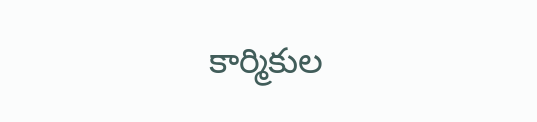కార్మికుల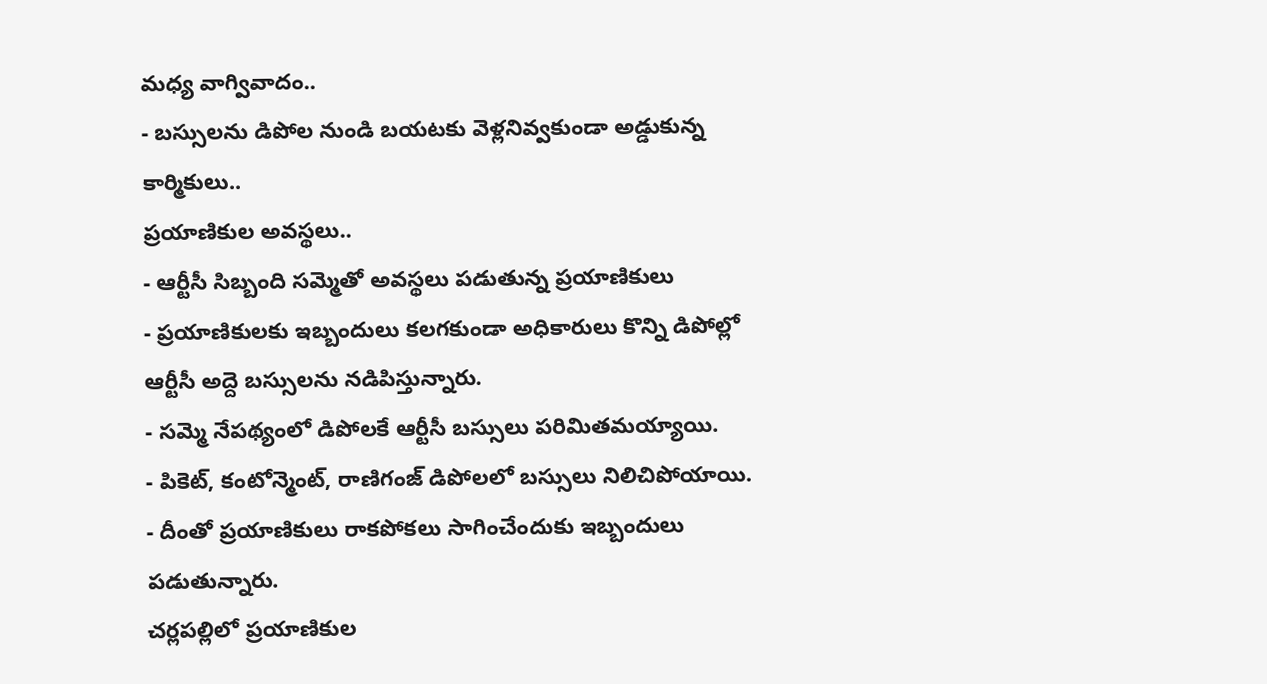మధ్య వాగ్వివాదం..
- బస్సులను డిపోల నుండి బయటకు వెళ్లనివ్వకుండా అడ్డుకున్న కార్మికులు..
ప్రయాణికుల అవస్థలు..
- ఆర్టీసీ సిబ్బంది సమ్మెతో అవస్థలు పడుతున్న ప్రయాణికులు
- ప్రయాణికులకు ఇబ్బందులు కలగకుండా అధికారులు కొన్ని డిపోల్లో ఆర్టీసీ అద్దె బస్సులను నడిపిస్తున్నారు.
- సమ్మె నేపథ్యంలో డిపోలకే ఆర్టీసీ బస్సులు పరిమితమయ్యాయి.
- పికెట్, కంటోన్మెంట్, రాణిగంజ్ డిపోలలో బస్సులు నిలిచిపోయాయి.
- దీంతో ప్రయాణికులు రాకపోకలు సాగించేందుకు ఇబ్బందులు పడుతున్నారు.
చర్లపల్లిలో ప్రయాణికుల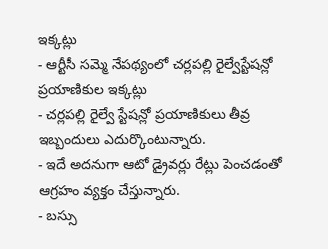ఇక్కట్లు
- ఆర్టీసీ సమ్మె నేపథ్యంలో చర్లపల్లి రైల్వేస్టేషన్లో ప్రయాణికుల ఇక్కట్లు
- చర్లపల్లి రైల్వే స్టేషన్లో ప్రయాణికులు తీవ్ర ఇబ్బందులు ఎదుర్కొంటున్నారు.
- ఇదే అదనుగా ఆటో డ్రైవర్లు రేట్లు పెంచడంతో ఆగ్రహం వ్యక్తం చేస్తున్నారు.
- బస్సు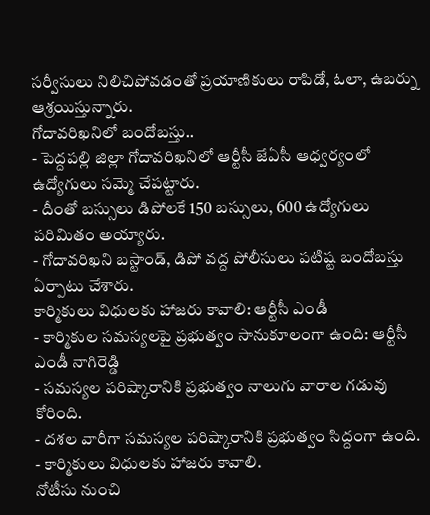సర్వీసులు నిలిచిపోవడంతో ప్రయాణికులు రాపిడో, ఓలా, ఉబర్ను ఆశ్రయిస్తున్నారు.
గోదావరిఖనిలో బందోబస్తు..
- పెద్దపల్లి జిల్లా గోదావరిఖనిలో ఆర్టీసీ జేఏసీ ఆధ్వర్యంలో ఉద్యోగులు సమ్మె చేపట్టారు.
- దీంతో బస్సులు డిపోలకే 150 బస్సులు, 600 ఉద్యోగులు పరిమితం అయ్యారు.
- గోదావరిఖని బస్టాండ్, డిపో వద్ద పోలీసులు పటిష్ట బందోబస్తు ఏర్పాటు చేశారు.
కార్మికులు విధులకు హాజరు కావాలి: ఆర్టీసీ ఎండీ
- కార్మికుల సమస్యలపై ప్రభుత్వం సానుకూలంగా ఉంది: ఆర్టీసీ ఎండీ నాగిరెడ్డి
- సమస్యల పరిష్కారానికి ప్రభుత్వం నాలుగు వారాల గడువు కోరింది.
- దశల వారీగా సమస్యల పరిష్కారానికి ప్రభుత్వం సిద్దంగా ఉంది.
- కార్మికులు విధులకు హాజరు కావాలి.
నోటీసు నుంచి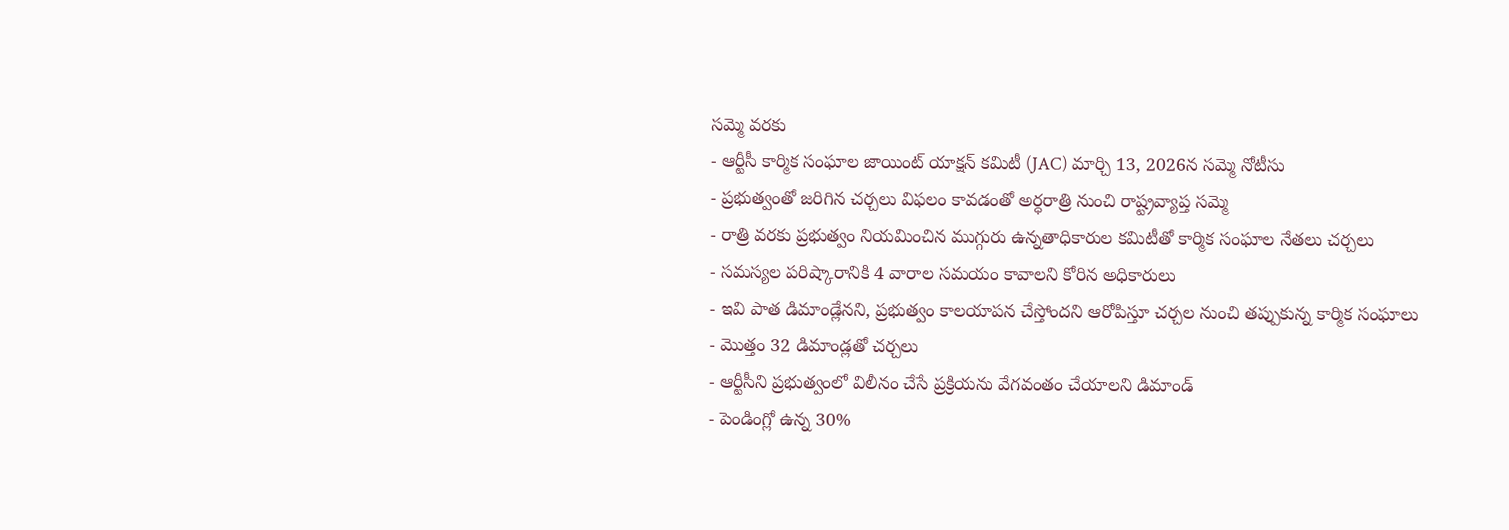సమ్మె వరకు
- ఆర్టీసీ కార్మిక సంఘాల జాయింట్ యాక్షన్ కమిటీ (JAC) మార్చి 13, 2026న సమ్మె నోటీసు
- ప్రభుత్వంతో జరిగిన చర్చలు విఫలం కావడంతో అర్ధరాత్రి నుంచి రాష్ట్రవ్యాప్త సమ్మె
- రాత్రి వరకు ప్రభుత్వం నియమించిన ముగ్గురు ఉన్నతాధికారుల కమిటీతో కార్మిక సంఘాల నేతలు చర్చలు
- సమస్యల పరిష్కారానికి 4 వారాల సమయం కావాలని కోరిన అధికారులు
- ఇవి పాత డిమాండ్లేనని, ప్రభుత్వం కాలయాపన చేస్తోందని ఆరోపిస్తూ చర్చల నుంచి తప్పుకున్న కార్మిక సంఘాలు
- మొత్తం 32 డిమాండ్లతో చర్చలు
- ఆర్టీసీని ప్రభుత్వంలో విలీనం చేసే ప్రక్రియను వేగవంతం చేయాలని డిమాండ్
- పెండింగ్లో ఉన్న 30%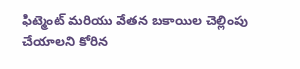ఫిట్మెంట్ మరియు వేతన బకాయిల చెల్లింపు చేయాలని కోరిన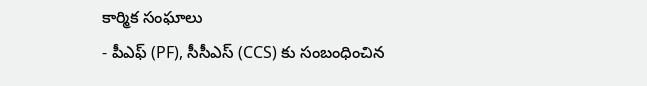కార్మిక సంఘాలు
- పీఎఫ్ (PF), సీసీఎస్ (CCS) కు సంబంధించిన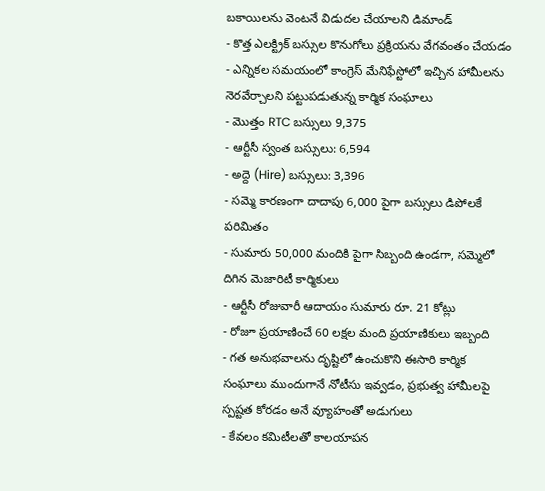బకాయిలను వెంటనే విడుదల చేయాలని డిమాండ్
- కొత్త ఎలక్ట్రిక్ బస్సుల కొనుగోలు ప్రక్రియను వేగవంతం చేయడం
- ఎన్నికల సమయంలో కాంగ్రెస్ మేనిఫేస్టోలో ఇచ్చిన హామీలను నెరవేర్చాలని పట్టుపడుతున్న కార్మిక సంఘాలు
- మొత్తం RTC బస్సులు 9,375
- ఆర్టీసీ స్వంత బస్సులు: 6,594
- అద్దె (Hire) బస్సులు: 3,396
- సమ్మె కారణంగా దాదాపు 6,000 పైగా బస్సులు డిపోలకే పరిమితం
- సుమారు 50,000 మందికి పైగా సిబ్బంది ఉండగా, సమ్మెలో దిగిన మెజారిటీ కార్మికులు
- ఆర్టీసీ రోజువారీ ఆదాయం సుమారు రూ. 21 కోట్లు
- రోజూ ప్రయాణించే 60 లక్షల మంది ప్రయాణికులు ఇబ్బంది
- గత అనుభవాలను దృష్టిలో ఉంచుకొని ఈసారి కార్మిక సంఘాలు ముందుగానే నోటీసు ఇవ్వడం, ప్రభుత్వ హామీలపై స్పష్టత కోరడం అనే వ్యూహంతో అడుగులు
- కేవలం కమిటీలతో కాలయాపన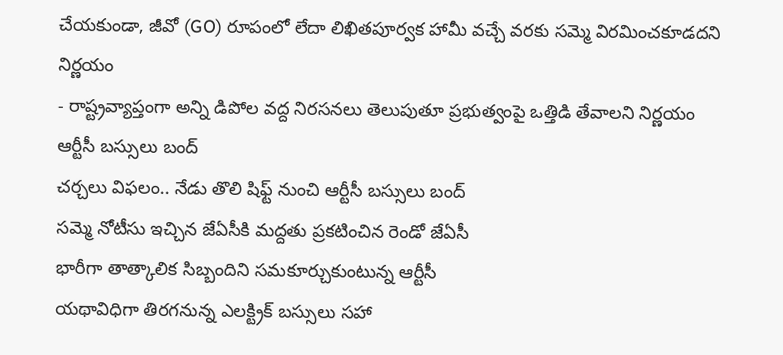చేయకుండా, జీవో (GO) రూపంలో లేదా లిఖితపూర్వక హామీ వచ్చే వరకు సమ్మె విరమించకూడదని నిర్ణయం
- రాష్ట్రవ్యాప్తంగా అన్ని డిపోల వద్ద నిరసనలు తెలుపుతూ ప్రభుత్వంపై ఒత్తిడి తేవాలని నిర్ణయం
ఆర్టీసీ బస్సులు బంద్
చర్చలు విఫలం.. నేడు తొలి షిఫ్ట్ నుంచి ఆర్టీసీ బస్సులు బంద్
సమ్మె నోటీసు ఇచ్చిన జేఏసీకి మద్దతు ప్రకటించిన రెండో జేఏసీ
భారీగా తాత్కాలిక సిబ్బందిని సమకూర్చుకుంటున్న ఆర్టీసీ
యథావిధిగా తిరగనున్న ఎలక్ట్రిక్ బస్సులు సహా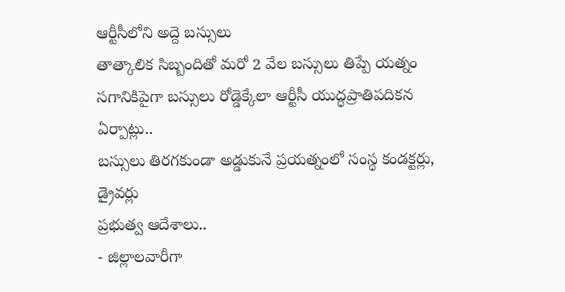ఆర్టీసీలోని అద్దె బస్సులు
తాత్కాలిక సిబ్బందితో మరో 2 వేల బస్సులు తిప్పే యత్నం
సగానికిపైగా బస్సులు రోడ్డెక్కేలా ఆర్టీసీ యుద్ధప్రాతిపదికన ఏర్పాట్లు..
బస్సులు తిరగకుండా అడ్డుకునే ప్రయత్నంలో సంస్థ కండక్టర్లు, డ్రైవర్లు
ప్రభుత్వ ఆదేశాలు..
- జిల్లాలవారీగా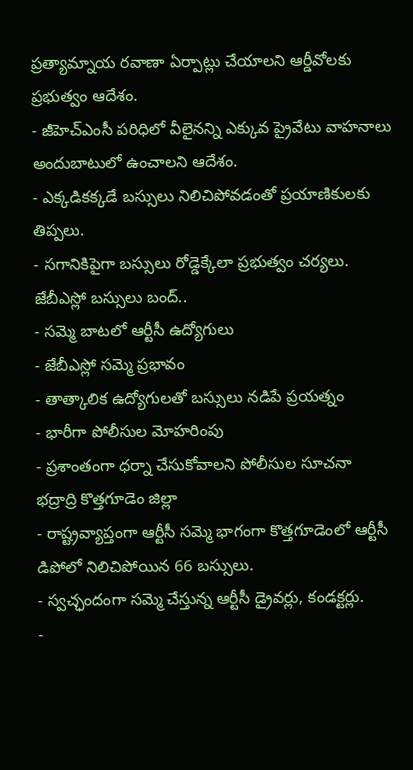ప్రత్యామ్నాయ రవాణా ఏర్పాట్లు చేయాలని ఆర్డీవోలకు ప్రభుత్వం ఆదేశం.
- జీహెచ్ఎంసీ పరిధిలో వీలైనన్ని ఎక్కువ ప్రైవేటు వాహనాలు అందుబాటులో ఉంచాలని ఆదేశం.
- ఎక్కడికక్కడే బస్సులు నిలిచిపోవడంతో ప్రయాణికులకు తిప్పలు.
- సగానికిపైగా బస్సులు రోడ్డెక్కేలా ప్రభుత్వం చర్యలు.
జేబీఎస్లో బస్సులు బంద్..
- సమ్మె బాటలో ఆర్టీసీ ఉద్యోగులు
- జేబీఎస్లో సమ్మె ప్రభావం
- తాత్కాలిక ఉద్యోగులతో బస్సులు నడిపే ప్రయత్నం
- భారీగా పోలీసుల మోహరింపు
- ప్రశాంతంగా ధర్నా చేసుకోవాలని పోలీసుల సూచనా
భద్రాద్రి కొత్తగూడెం జిల్లా
- రాష్ట్రవ్యాప్తంగా ఆర్టీసీ సమ్మె భాగంగా కొత్తగూడెంలో ఆర్టీసీ డిపోలో నిలిచిపోయిన 66 బస్సులు.
- స్వచ్ఛందంగా సమ్మె చేస్తున్న ఆర్టీసీ డ్రైవర్లు, కండక్టర్లు.
-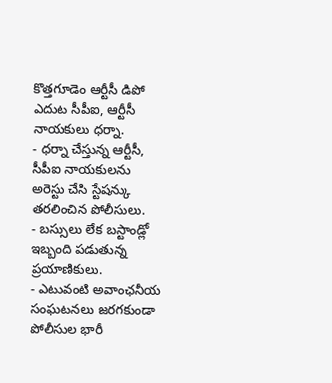కొత్తగూడెం ఆర్టీసీ డిపో ఎదుట సీపీఐ, ఆర్టీసీ నాయకులు ధర్నా.
- ధర్నా చేస్తున్న ఆర్టీసీ, సీపీఐ నాయకులను అరెస్టు చేసి స్టేషన్కు తరలించిన పోలీసులు.
- బస్సులు లేక బస్టాండ్లో ఇబ్బంది పడుతున్న ప్రయాణికులు.
- ఎటువంటి అవాంఛనీయ సంఘటనలు జరగకుండా పోలీసుల భారీ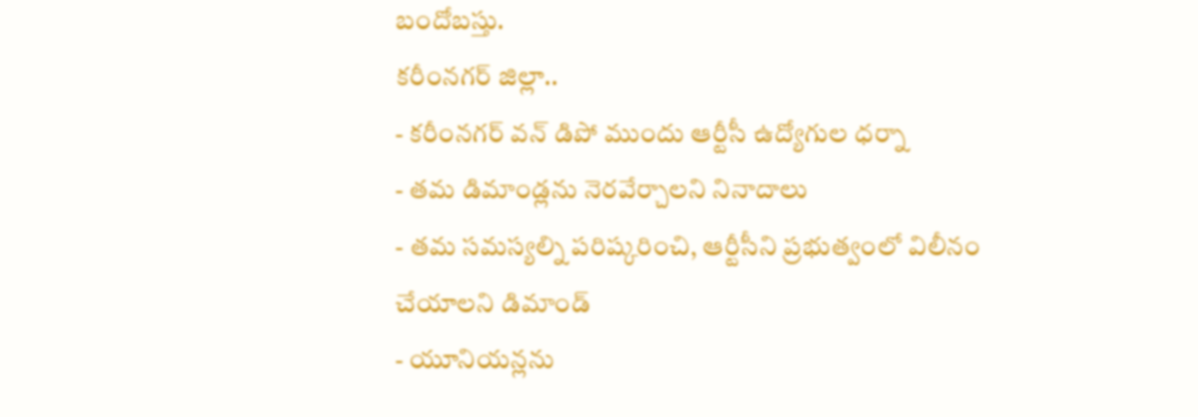బందోబస్తు.
కరీంనగర్ జిల్లా..
- కరీంనగర్ వన్ డిపో ముందు ఆర్టీసీ ఉద్యోగుల ధర్నా
- తమ డిమాండ్లను నెరవేర్చాలని నినాదాలు
- తమ సమస్యల్ని పరిష్కరించి, ఆర్టీసీని ప్రభుత్వంలో విలీనం చేయాలని డిమాండ్
- యూనియన్లను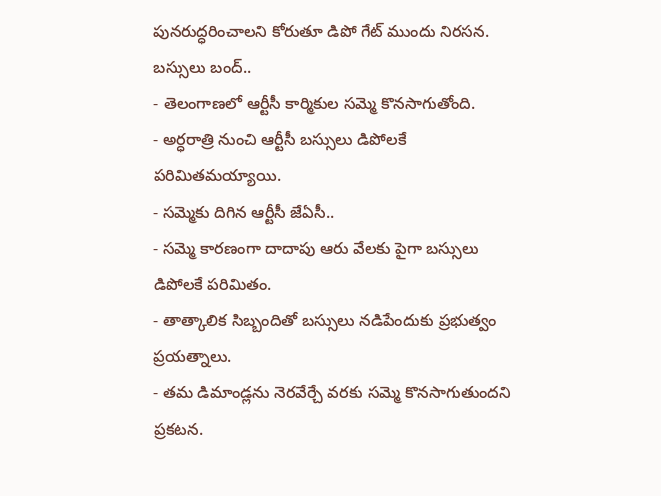పునరుద్ధరించాలని కోరుతూ డిపో గేట్ ముందు నిరసన.
బస్సులు బంద్..
- తెలంగాణలో ఆర్టీసీ కార్మికుల సమ్మె కొనసాగుతోంది.
- అర్ధరాత్రి నుంచి ఆర్టీసీ బస్సులు డిపోలకే పరిమితమయ్యాయి.
- సమ్మెకు దిగిన ఆర్టీసీ జేఏసీ..
- సమ్మె కారణంగా దాదాపు ఆరు వేలకు పైగా బస్సులు డిపోలకే పరిమితం.
- తాత్కాలిక సిబ్బందితో బస్సులు నడిపేందుకు ప్రభుత్వం ప్రయత్నాలు.
- తమ డిమాండ్లను నెరవేర్చే వరకు సమ్మె కొనసాగుతుందని ప్రకటన.